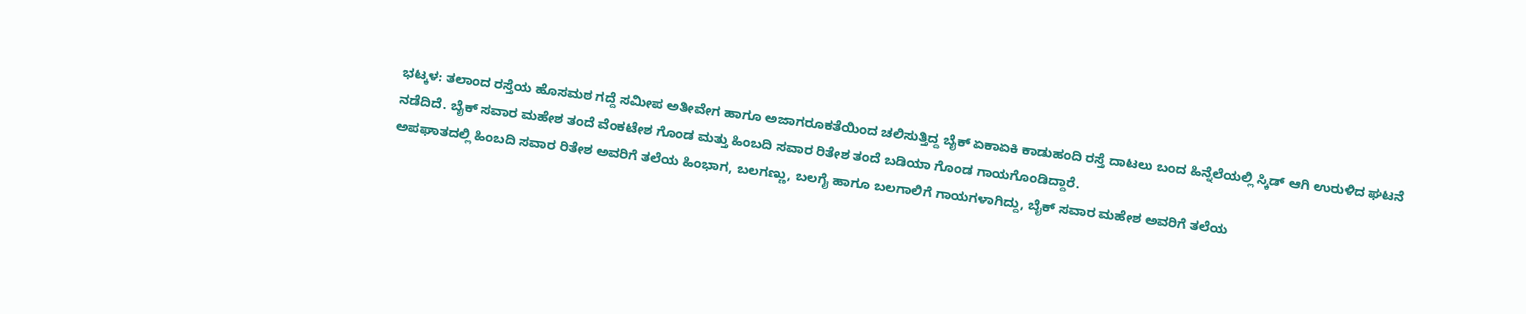ಭಟ್ಕಳ: ತಲಾಂದ ರಸ್ತೆಯ ಹೊಸಮಠ ಗದ್ದೆ ಸಮೀಪ ಅತೀವೇಗ ಹಾಗೂ ಅಜಾಗರೂಕತೆಯಿಂದ ಚಲಿಸುತ್ತಿದ್ದ ಬೈಕ್ ಏಕಾಏಕಿ ಕಾಡುಹಂದಿ ರಸ್ತೆ ದಾಟಲು ಬಂದ ಹಿನ್ನೆಲೆಯಲ್ಲಿ ಸ್ಕಿಡ್ ಆಗಿ ಉರುಳಿದ ಘಟನೆ ನಡೆದಿದೆ. ಬೈಕ್ ಸವಾರ ಮಹೇಶ ತಂದೆ ವೆಂಕಟೇಶ ಗೊಂಡ ಮತ್ತು ಹಿಂಬದಿ ಸವಾರ ರಿತೇಶ ತಂದೆ ಬಡಿಯಾ ಗೊಂಡ ಗಾಯಗೊಂಡಿದ್ದಾರೆ.
ಅಪಘಾತದಲ್ಲಿ ಹಿಂಬದಿ ಸವಾರ ರಿತೇಶ ಅವರಿಗೆ ತಲೆಯ ಹಿಂಭಾಗ, ಬಲಗಣ್ಣು, ಬಲಗೈ ಹಾಗೂ ಬಲಗಾಲಿಗೆ ಗಾಯಗಳಾಗಿದ್ದು, ಬೈಕ್ ಸವಾರ ಮಹೇಶ ಅವರಿಗೆ ತಲೆಯ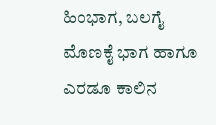ಹಿಂಭಾಗ, ಬಲಗೈ ಮೊಣಕೈ ಭಾಗ ಹಾಗೂ ಎರಡೂ ಕಾಲಿನ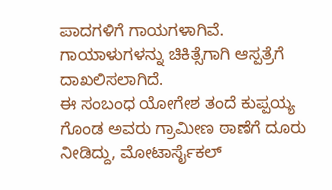ಪಾದಗಳಿಗೆ ಗಾಯಗಳಾಗಿವೆ. ಗಾಯಾಳುಗಳನ್ನು ಚಿಕಿತ್ಸೆಗಾಗಿ ಆಸ್ಪತ್ರೆಗೆ ದಾಖಲಿಸಲಾಗಿದೆ.
ಈ ಸಂಬಂಧ ಯೋಗೇಶ ತಂದೆ ಕುಪ್ಪಯ್ಯ ಗೊಂಡ ಅವರು ಗ್ರಾಮೀಣ ಠಾಣೆಗೆ ದೂರು ನೀಡಿದ್ದು, ಮೋಟಾರ್ಸೈಕಲ್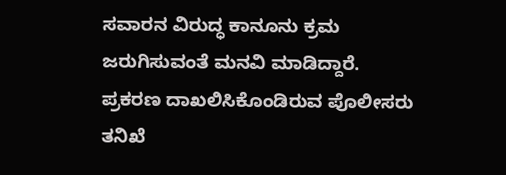ಸವಾರನ ವಿರುದ್ಧ ಕಾನೂನು ಕ್ರಮ ಜರುಗಿಸುವಂತೆ ಮನವಿ ಮಾಡಿದ್ದಾರೆ. ಪ್ರಕರಣ ದಾಖಲಿಸಿಕೊಂಡಿರುವ ಪೊಲೀಸರು ತನಿಖೆ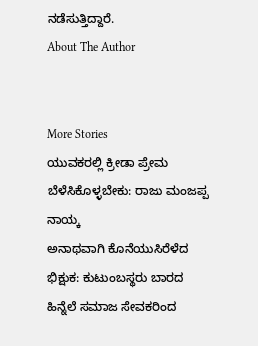ನಡೆಸುತ್ತಿದ್ದಾರೆ.
About The Author


More Stories
ಯುವಕರಲ್ಲಿ ಕ್ರೀಡಾ ಪ್ರೇಮ ಬೆಳೆಸಿಕೊಳ್ಳಬೇಕು: ರಾಜು ಮಂಜಪ್ಪ ನಾಯ್ಕ
ಅನಾಥವಾಗಿ ಕೊನೆಯುಸಿರೆಳೆದ ಭಿಕ್ಷುಕ: ಕುಟುಂಬಸ್ಥರು ಬಾರದ ಹಿನ್ನೆಲೆ ಸಮಾಜ ಸೇವಕರಿಂದ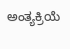ಅಂತ್ಯಕ್ರಿಯೆ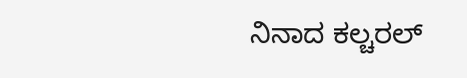ನಿನಾದ ಕಲ್ಚರಲ್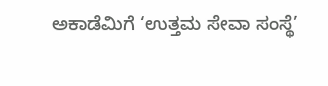ಅಕಾಡೆಮಿಗೆ ‘ಉತ್ತಮ ಸೇವಾ ಸಂಸ್ಥೆ’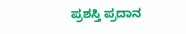ಪ್ರಶಸ್ತಿ ಪ್ರದಾನ